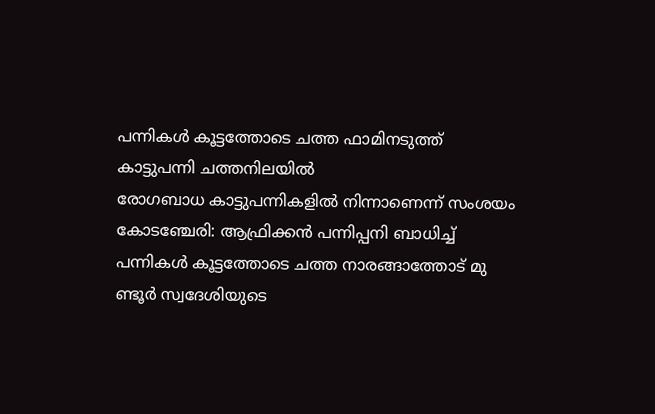പന്നികൾ കൂട്ടത്തോടെ ചത്ത ഫാമിനടുത്ത് കാട്ടുപന്നി ചത്തനിലയിൽ
രോഗബാധ കാട്ടുപന്നികളിൽ നിന്നാണെന്ന് സംശയം
കോടഞ്ചേരി: ആഫ്രിക്കൻ പന്നിപ്പനി ബാധിച്ച് പന്നികൾ കൂട്ടത്തോടെ ചത്ത നാരങ്ങാത്തോട് മു ണ്ടൂർ സ്വദേശിയുടെ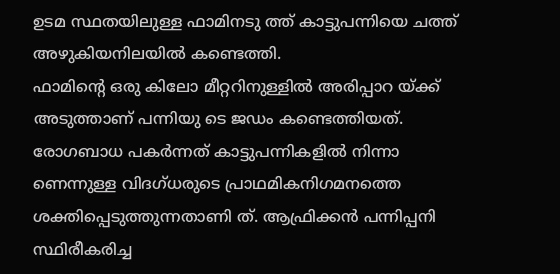ഉടമ സ്ഥതയിലുള്ള ഫാമിനടു ത്ത് കാട്ടുപന്നിയെ ചത്ത് അഴുകിയനിലയിൽ കണ്ടെത്തി.
ഫാമിൻ്റെ ഒരു കിലോ മീറ്ററിനുള്ളിൽ അരിപ്പാറ യ്ക്ക് അടുത്താണ് പന്നിയു ടെ ജഡം കണ്ടെത്തിയത്. രോഗബാധ പകർന്നത് കാട്ടുപന്നികളിൽ നിന്നാ ണെന്നുള്ള വിദഗ്ധരുടെ പ്രാഥമികനിഗമനത്തെ ശക്തിപ്പെടുത്തുന്നതാണി ത്. ആഫ്രിക്കൻ പന്നിപ്പനി സ്ഥിരീകരിച്ച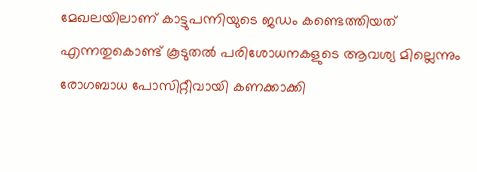മേഖലയിലാണ് കാട്ടുപന്നിയുടെ ജഡം കണ്ടെത്തിയത് എന്നതുകൊണ്ട് കൂടുതൽ പരിശോധനകളുടെ ആവശ്യ മില്ലെന്നും രോഗബാധ പോസിറ്റീവായി കണക്കാക്കി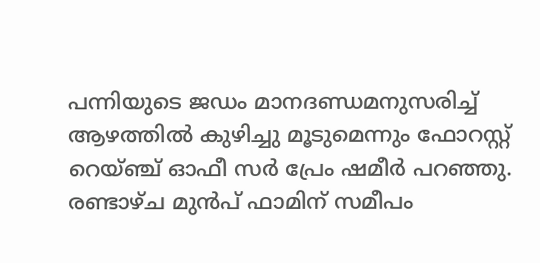പന്നിയുടെ ജഡം മാനദണ്ഡമനുസരിച്ച് ആഴത്തിൽ കുഴിച്ചു മൂടുമെന്നും ഫോറസ്റ്റ് റെയ്ഞ്ച് ഓഫീ സർ പ്രേം ഷമീർ പറഞ്ഞു.
രണ്ടാഴ്ച മുൻപ് ഫാമിന് സമീപം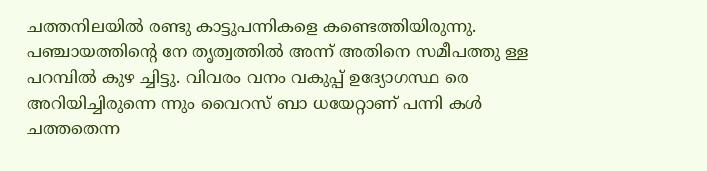ചത്തനിലയിൽ രണ്ടു കാട്ടുപന്നികളെ കണ്ടെത്തിയിരുന്നു. പഞ്ചായത്തിന്റെ നേ തൃത്വത്തിൽ അന്ന് അതിനെ സമീപത്തു ള്ള പറമ്പിൽ കുഴ ച്ചിട്ടു. വിവരം വനം വകുപ്പ് ഉദ്യോഗസ്ഥ രെ അറിയിച്ചിരുന്നെ ന്നും വൈറസ് ബാ ധയേറ്റാണ് പന്നി കൾ ചത്തതെന്ന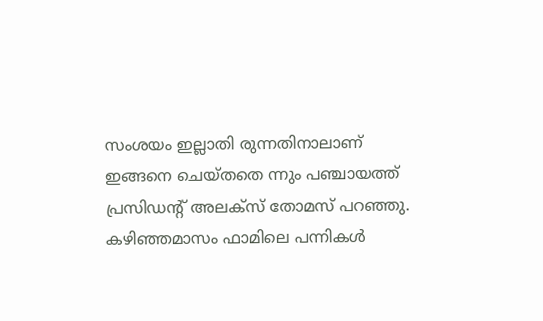സംശയം ഇല്ലാതി രുന്നതിനാലാണ് ഇങ്ങനെ ചെയ്തതെ ന്നും പഞ്ചായത്ത് പ്രസിഡന്റ് അലക്സ് തോമസ് പറഞ്ഞു.
കഴിഞ്ഞമാസം ഫാമിലെ പന്നികൾ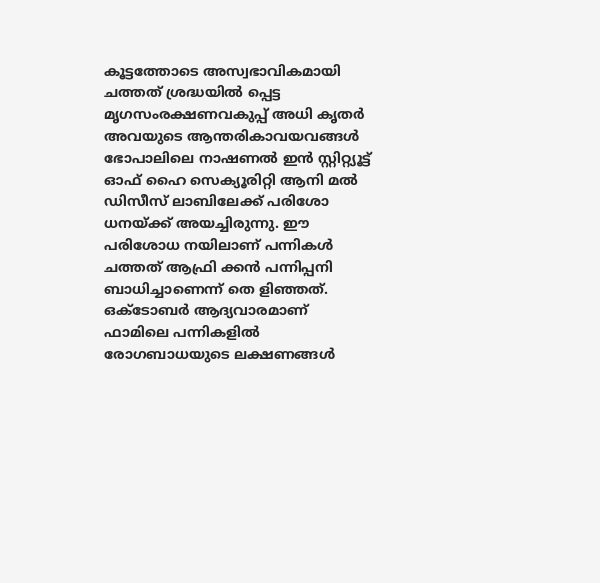കൂട്ടത്തോടെ അസ്വഭാവികമായി ചത്തത് ശ്രദ്ധയിൽ പ്പെട്ട മൃഗസംരക്ഷണവകുപ്പ് അധി കൃതർ അവയുടെ ആന്തരികാവയവങ്ങൾ ഭോപാലിലെ നാഷണൽ ഇൻ സ്റ്റിറ്റ്യൂട്ട് ഓഫ് ഹൈ സെക്യൂരിറ്റി ആനി മൽ ഡിസീസ് ലാബിലേക്ക് പരിശോ ധനയ്ക്ക് അയച്ചിരുന്നു. ഈ പരിശോധ നയിലാണ് പന്നികൾ ചത്തത് ആഫ്രി ക്കൻ പന്നിപ്പനി ബാധിച്ചാണെന്ന് തെ ളിഞ്ഞത്. ഒക്ടോബർ ആദ്യവാരമാണ് ഫാമിലെ പന്നികളിൽ രോഗബാധയുടെ ലക്ഷണങ്ങൾ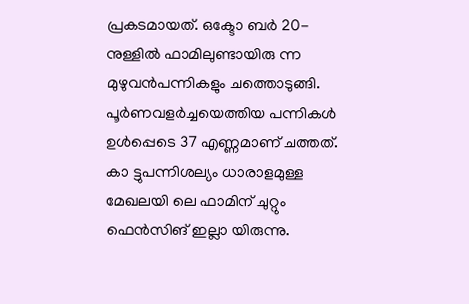പ്രകടമായത്. ഒക്ടോ ബർ 20-നുള്ളിൽ ഫാമിലുണ്ടായിരു ന്ന മുഴുവൻപന്നികളും ചത്തൊടുങ്ങി. പൂർണവളർച്ചയെത്തിയ പന്നികൾ ഉൾപ്പെടെ 37 എണ്ണമാണ് ചത്തത്. കാ ട്ടുപന്നിശല്യം ധാരാളമുള്ള മേഖലയി ലെ ഫാമിന് ചുറ്റും ഫെൻസിങ് ഇല്ലാ യിരുന്നു.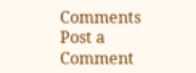Comments
Post a Comment